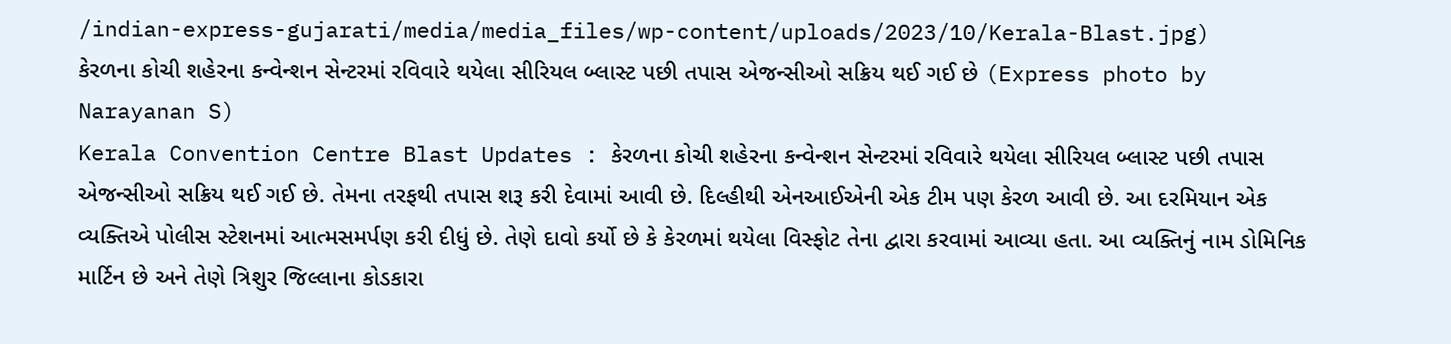/indian-express-gujarati/media/media_files/wp-content/uploads/2023/10/Kerala-Blast.jpg)
કેરળના કોચી શહેરના કન્વેન્શન સેન્ટરમાં રવિવારે થયેલા સીરિયલ બ્લાસ્ટ પછી તપાસ એજન્સીઓ સક્રિય થઈ ગઈ છે (Express photo by Narayanan S)
Kerala Convention Centre Blast Updates : કેરળના કોચી શહેરના કન્વેન્શન સેન્ટરમાં રવિવારે થયેલા સીરિયલ બ્લાસ્ટ પછી તપાસ એજન્સીઓ સક્રિય થઈ ગઈ છે. તેમના તરફથી તપાસ શરૂ કરી દેવામાં આવી છે. દિલ્હીથી એનઆઈએની એક ટીમ પણ કેરળ આવી છે. આ દરમિયાન એક વ્યક્તિએ પોલીસ સ્ટેશનમાં આત્મસમર્પણ કરી દીધું છે. તેણે દાવો કર્યો છે કે કેરળમાં થયેલા વિસ્ફોટ તેના દ્વારા કરવામાં આવ્યા હતા. આ વ્યક્તિનું નામ ડોમિનિક માર્ટિન છે અને તેણે ત્રિશુર જિલ્લાના કોડકારા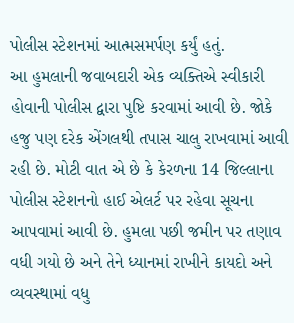પોલીસ સ્ટેશનમાં આત્મસમર્પણ કર્યું હતું.
આ હુમલાની જવાબદારી એક વ્યક્તિએ સ્વીકારી હોવાની પોલીસ દ્વારા પુષ્ટિ કરવામાં આવી છે. જોકે હજુ પણ દરેક એંગલથી તપાસ ચાલુ રાખવામાં આવી રહી છે. મોટી વાત એ છે કે કેરળના 14 જિલ્લાના પોલીસ સ્ટેશનનો હાઈ એલર્ટ પર રહેવા સૂચના આપવામાં આવી છે. હુમલા પછી જમીન પર તણાવ વધી ગયો છે અને તેને ધ્યાનમાં રાખીને કાયદો અને વ્યવસ્થામાં વધુ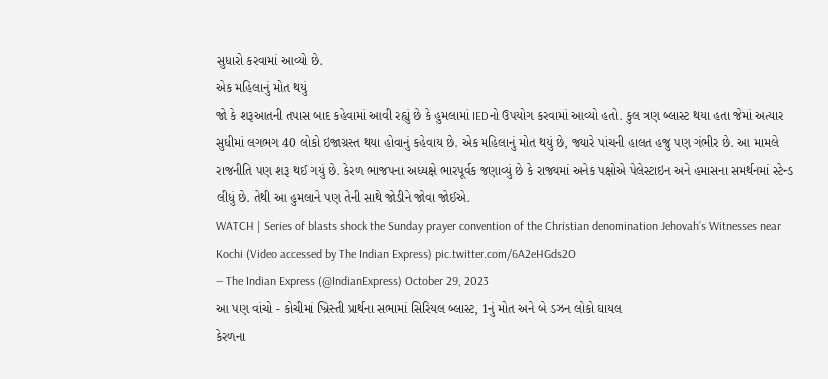સુધારો કરવામાં આવ્યો છે.
એક મહિલાનું મોત થયું
જો કે શરૂઆતની તપાસ બાદ કહેવામાં આવી રહ્યું છે કે હુમલામાં IEDનો ઉપયોગ કરવામાં આવ્યો હતો. કુલ ત્રણ બ્લાસ્ટ થયા હતા જેમાં અત્યાર સુધીમાં લગભગ 40 લોકો ઇજાગ્રસ્ત થયા હોવાનું કહેવાય છે. એક મહિલાનું મોત થયું છે, જ્યારે પાંચની હાલત હજુ પણ ગંભીર છે. આ મામલે રાજનીતિ પણ શરૂ થઈ ગયું છે. કેરળ ભાજપના અધ્યક્ષે ભારપૂર્વક જણાવ્યું છે કે રાજ્યમાં અનેક પક્ષોએ પેલેસ્ટાઇન અને હમાસના સમર્થનમાં સ્ટેન્ડ લીધું છે. તેથી આ હુમલાને પણ તેની સાથે જોડીને જોવા જોઈએ.
WATCH | Series of blasts shock the Sunday prayer convention of the Christian denomination Jehovah’s Witnesses near Kochi (Video accessed by The Indian Express) pic.twitter.com/6A2eHGds2O
— The Indian Express (@IndianExpress) October 29, 2023
આ પણ વાંચો - કોચીમાં ખ્રિસ્તી પ્રાર્થના સભામાં સિરિયલ બ્લાસ્ટ, 1નું મોત અને બે ડઝન લોકો ઘાયલ
કેરળના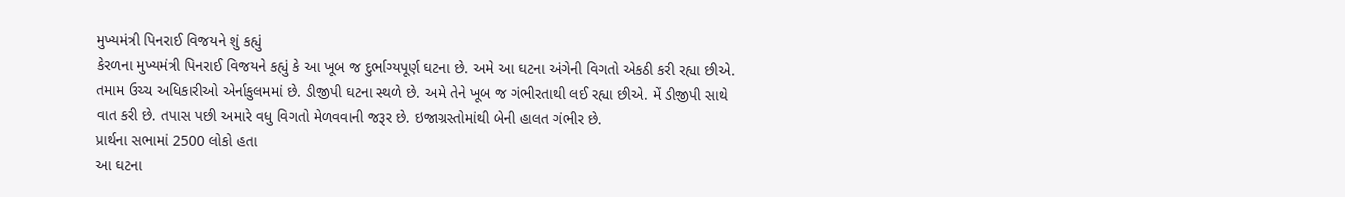મુખ્યમંત્રી પિનરાઈ વિજયને શું કહ્યું
કેરળના મુખ્યમંત્રી પિનરાઈ વિજયને કહ્યું કે આ ખૂબ જ દુર્ભાગ્યપૂર્ણ ઘટના છે. અમે આ ઘટના અંગેની વિગતો એકઠી કરી રહ્યા છીએ. તમામ ઉચ્ચ અધિકારીઓ એર્નાકુલમમાં છે. ડીજીપી ઘટના સ્થળે છે. અમે તેને ખૂબ જ ગંભીરતાથી લઈ રહ્યા છીએ. મેં ડીજીપી સાથે વાત કરી છે. તપાસ પછી અમારે વધુ વિગતો મેળવવાની જરૂર છે. ઇજાગ્રસ્તોમાંથી બેની હાલત ગંભીર છે.
પ્રાર્થના સભામાં 2500 લોકો હતા
આ ઘટના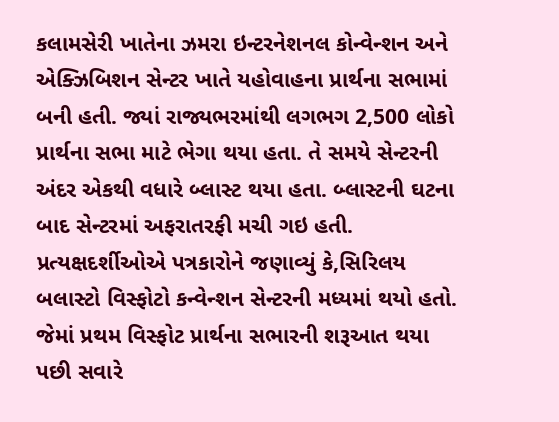કલામસેરી ખાતેના ઝમરા ઇન્ટરનેશનલ કોન્વેન્શન અને એક્ઝિબિશન સેન્ટર ખાતે યહોવાહના પ્રાર્થના સભામાં બની હતી. જ્યાં રાજ્યભરમાંથી લગભગ 2,500 લોકો પ્રાર્થના સભા માટે ભેગા થયા હતા. તે સમયે સેન્ટરની અંદર એકથી વધારે બ્લાસ્ટ થયા હતા. બ્લાસ્ટની ઘટના બાદ સેન્ટરમાં અફરાતરફી મચી ગઇ હતી.
પ્રત્યક્ષદર્શીઓએ પત્રકારોને જણાવ્યું કે,સિરિલય બલાસ્ટો વિસ્ફોટો કન્વેન્શન સેન્ટરની મધ્યમાં થયો હતો. જેમાં પ્રથમ વિસ્ફોટ પ્રાર્થના સભારની શરૂઆત થયા પછી સવારે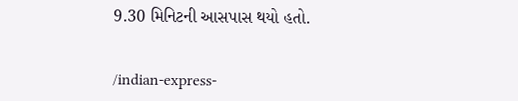9.30 મિનિટની આસપાસ થયો હતો.


/indian-express-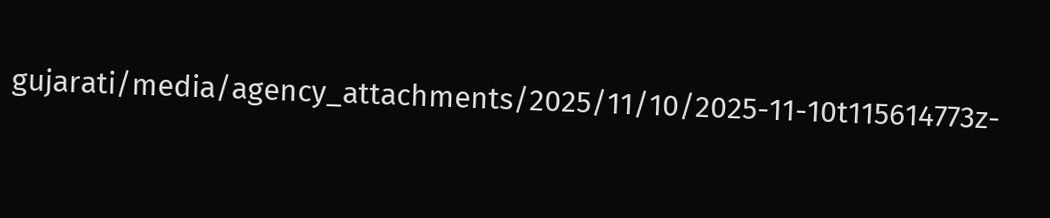gujarati/media/agency_attachments/2025/11/10/2025-11-10t115614773z-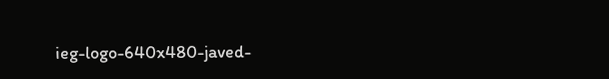ieg-logo-640x480-javed-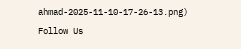ahmad-2025-11-10-17-26-13.png)
Follow Us